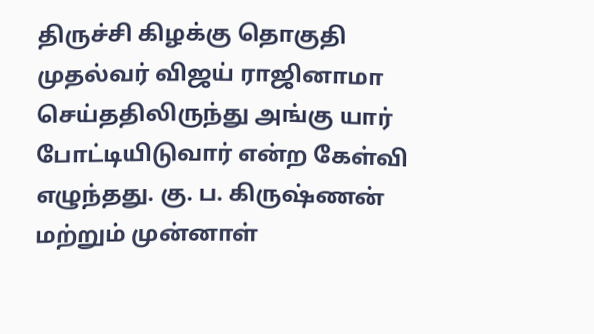திருச்சி கிழக்கு தொகுதி முதல்வர் விஜய் ராஜினாமா செய்ததிலிருந்து அங்கு யார் போட்டியிடுவார் என்ற கேள்வி எழுந்தது. கு. ப. கிருஷ்ணன் மற்றும் முன்னாள்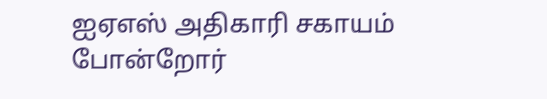ஐஏஎஸ் அதிகாரி சகாயம் போன்றோர்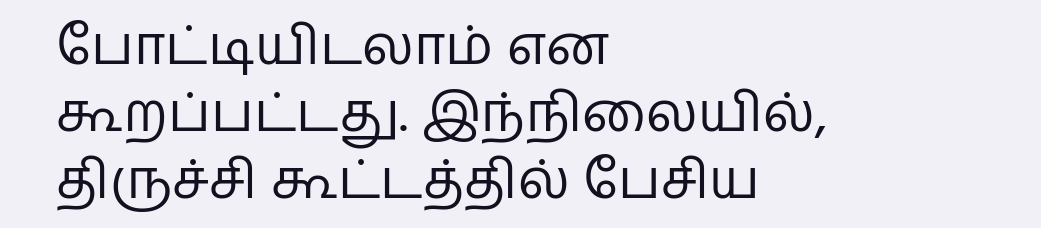போட்டியிடலாம் என கூறப்பட்டது. இந்நிலையில், திருச்சி கூட்டத்தில் பேசிய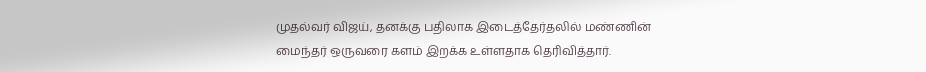முதல்வர் விஜய், தனக்கு பதிலாக இடைத்தேர்தலில் மண்ணின் மைந்தர் ஒருவரை களம் இறக்க உள்ளதாக தெரிவித்தார்.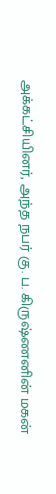அக்கட்சியினர், அந்த நபர் கு. ப. கிருஷ்ணனின் மகன்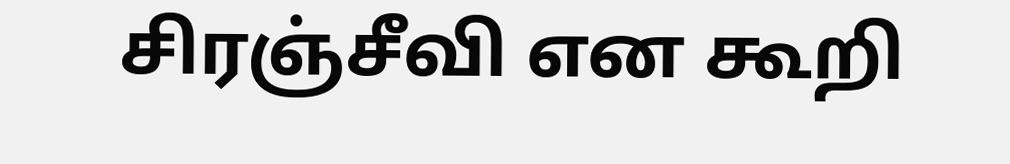சிரஞ்சீவி என கூறி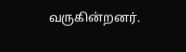வருகின்றனர்.